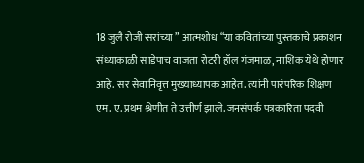18 जुलै रोजी सरांच्या ” आत्मशोध “या कवितांच्या पुस्तकाचे प्रकाशन संध्याकाळी साडेपाच वाजता रोटरी हॉल गंजमाळ, नाशिक येथे होणार आहे. सर सेवानिवृत्त मुख्याध्यापक आहेत. त्यांनी पारंपरिक शिक्षण एम. ए. प्रथम श्रेणीत ते उत्तीर्ण झाले. जनसंपर्क पत्रकारिता पदवी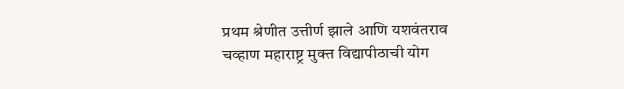प्रथम श्रेणीत उत्तीर्ण झाले आणि यशवंतराव चव्हाण महाराष्ट्र मुक्त विद्यापीठाची योग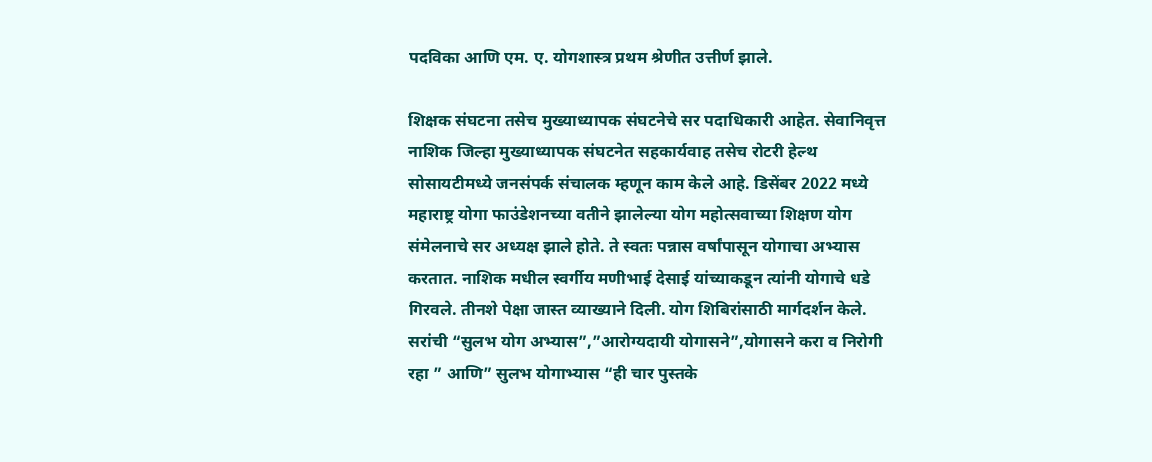पदविका आणि एम. ए. योगशास्त्र प्रथम श्रेणीत उत्तीर्ण झाले.

शिक्षक संघटना तसेच मुख्याध्यापक संघटनेचे सर पदाधिकारी आहेत. सेवानिवृत्त नाशिक जिल्हा मुख्याध्यापक संघटनेत सहकार्यवाह तसेच रोटरी हेल्थ सोसायटीमध्ये जनसंपर्क संचालक म्हणून काम केले आहे. डिसेंबर 2022 मध्ये महाराष्ट्र योगा फाउंडेशनच्या वतीने झालेल्या योग महोत्सवाच्या शिक्षण योग संमेलनाचे सर अध्यक्ष झाले होते. ते स्वतः पन्नास वर्षांपासून योगाचा अभ्यास करतात. नाशिक मधील स्वर्गीय मणीभाई देसाई यांच्याकडून त्यांनी योगाचे धडे गिरवले. तीनशे पेक्षा जास्त व्याख्याने दिली. योग शिबिरांसाठी मार्गदर्शन केले.
सरांची “सुलभ योग अभ्यास”,”आरोग्यदायी योगासने”,योगासने करा व निरोगी रहा ” आणि” सुलभ योगाभ्यास “ही चार पुस्तके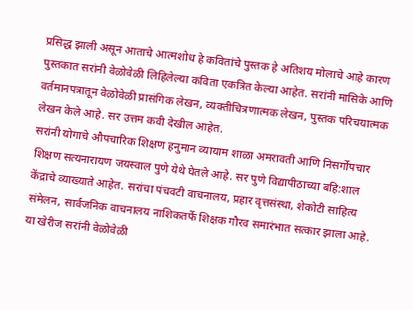प्रसिद्ध झाली असून आताचे आत्मशोध हे कवितांचे पुस्तक हे अतिशय मोलाचे आहे कारण पुस्तकात सरांनी वेळोवेळी लिहिलेल्या कविता एकत्रित केल्या आहेत. सरांनी मासिके आणि वर्तमानपत्रातून वेळोवेळी प्रासंगिक लेखन, व्यक्तीचित्रणात्मक लेखन, पुस्तक परिचयात्मक लेखन केले आहे. सर उत्तम कवी देखील आहेत.
सरांनी योगाचे औपचारिक शिक्षण हनुमान व्यायाम शाळा अमरावती आणि निसर्गोपचार शिक्षण सत्यनारायण जयस्वाल पुणे येथे घेतले आहे. सर पुणे विद्यापीठाच्या बहि:शाल केंद्राचे व्याख्याते आहेत. सरांचा पंचवटी वाचनालय, प्रहार वृत्तसंस्था, शेकोटी साहित्य संमेलन, सार्वजनिक वाचनालय नाशिकतर्फे शिक्षक गौरव समारंभात सत्कार झाला आहे. या खेरीज सरांनी वेळोवेळी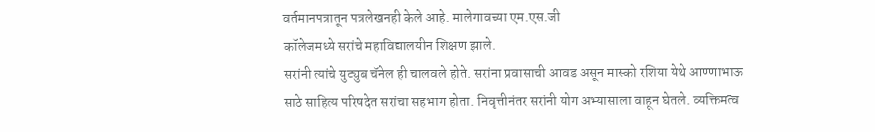वर्तमानपत्रातून पत्रलेखनही केले आहे. मालेगावच्या एम.एस.जी
कॉलेजमध्ये सरांचे महाविद्यालयीन शिक्षण झाले.
सरांनी त्यांचे युट्युब चॅनेल ही चालवले होते. सरांना प्रवासाची आवड असून मास्को रशिया येथे आण्णाभाऊ साठे साहित्य परिषदेत सरांचा सहभाग होता. निवृत्तीनंतर सरांनी योग अभ्यासाला वाहून घेतले. व्यक्तिमत्व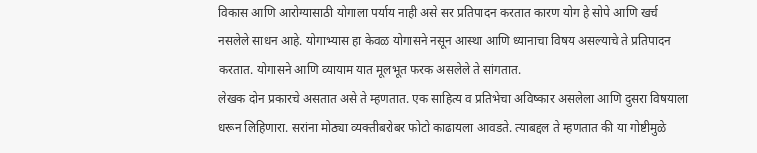विकास आणि आरोग्यासाठी योगाला पर्याय नाही असे सर प्रतिपादन करतात कारण योग हे सोपे आणि खर्च नसलेले साधन आहे. योगाभ्यास हा केवळ योगासने नसून आस्था आणि ध्यानाचा विषय असल्याचे ते प्रतिपादन करतात. योगासने आणि व्यायाम यात मूलभूत फरक असलेले ते सांगतात.
लेखक दोन प्रकारचे असतात असे ते म्हणतात. एक साहित्य व प्रतिभेचा अविष्कार असलेला आणि दुसरा विषयाला धरून लिहिणारा. सरांना मोठ्या व्यक्तीबरोबर फोटो काढायला आवडते. त्याबद्दल ते म्हणतात की या गोष्टीमुळे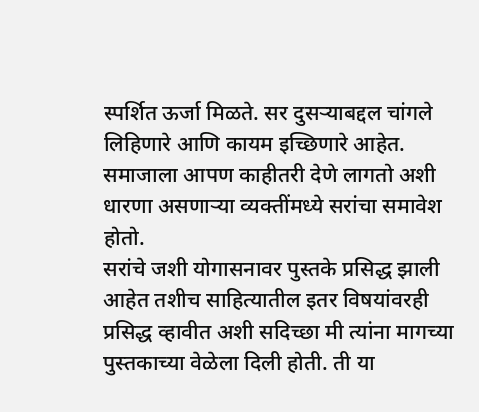स्पर्शित ऊर्जा मिळते. सर दुसऱ्याबद्दल चांगले लिहिणारे आणि कायम इच्छिणारे आहेत. समाजाला आपण काहीतरी देणे लागतो अशी धारणा असणाऱ्या व्यक्तींमध्ये सरांचा समावेश होतो.
सरांचे जशी योगासनावर पुस्तके प्रसिद्ध झाली आहेत तशीच साहित्यातील इतर विषयांवरही प्रसिद्ध व्हावीत अशी सदिच्छा मी त्यांना मागच्या पुस्तकाच्या वेळेला दिली होती. ती या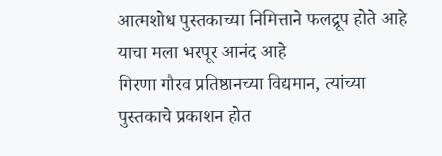आत्मशोध पुस्तकाच्या निमित्ताने फलद्रूप होते आहे याचा मला भरपूर आनंद आहे
गिरणा गौरव प्रतिष्ठानच्या विद्यमान, त्यांच्या पुस्तकाचे प्रकाशन होत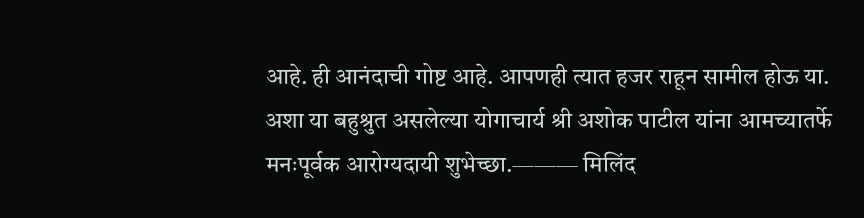आहे. ही आनंदाची गोष्ट आहे. आपणही त्यात हजर राहून सामील होऊ या. अशा या बहुश्रुत असलेल्या योगाचार्य श्री अशोक पाटील यांना आमच्यातर्फे मनःपूर्वक आरोग्यदायी शुभेच्छा.——— मिलिंद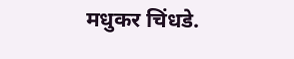मधुकर चिंधडे.